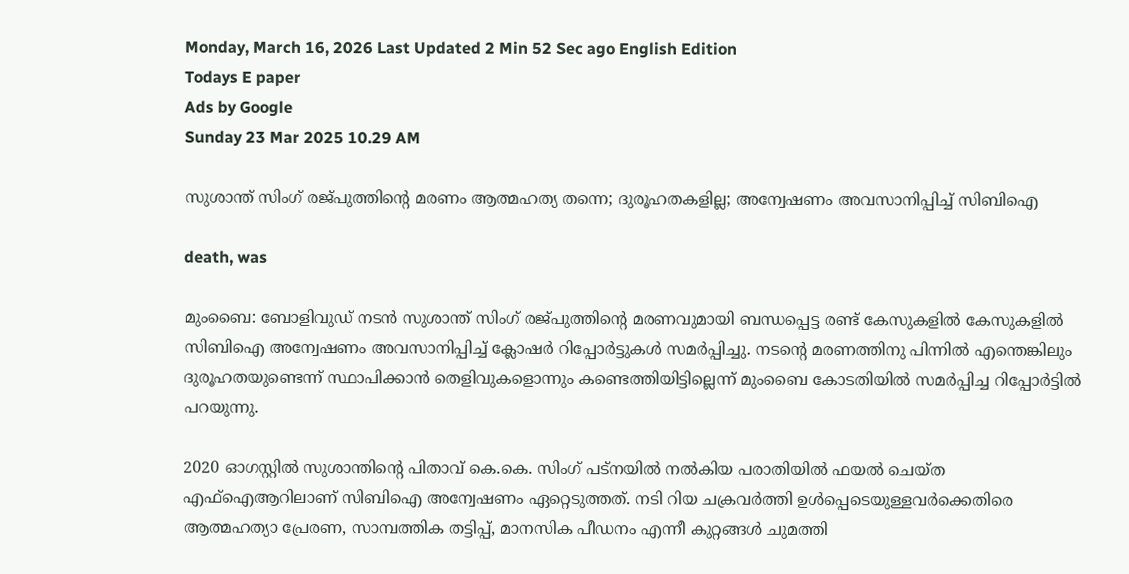Monday, March 16, 2026 Last Updated 2 Min 52 Sec ago English Edition
Todays E paper
Ads by Google
Sunday 23 Mar 2025 10.29 AM

സുശാന്ത് സിംഗ് രജ്പുത്തിന്റെ മരണം ആത്മഹത്യ തന്നെ; ദുരൂഹതകളില്ല; അന്വേഷണം അവസാനിപ്പിച്ച് സിബിഐ

death, was

മുംബൈ: ബോളിവുഡ് നടൻ സുശാന്ത് സിംഗ് രജ്പുത്തിന്റെ മരണവുമായി ബന്ധപ്പെട്ട രണ്ട് കേസുകളിൽ കേസുകളിൽ സിബിഐ അന്വേഷണം അവസാനിപ്പിച്ച് ക്ലോഷർ റിപ്പോർട്ടുകൾ സമർപ്പിച്ചു. നടന്റെ മരണത്തിനു പിന്നിൽ എന്തെങ്കിലും ദുരൂഹതയുണ്ടെന്ന് സ്ഥാപിക്കാൻ തെളിവുകളൊന്നും കണ്ടെത്തിയിട്ടില്ലെന്ന് മുംബൈ കോടതിയിൽ സമർപ്പിച്ച റിപ്പോർട്ടിൽ പറയുന്നു.

2020 ഓഗസ്റ്റിൽ സുശാന്തിന്റെ പിതാവ് കെ.കെ. സിംഗ് പട്നയിൽ നൽകിയ പരാതിയിൽ ഫയൽ ചെയ്ത എഫ്ഐആറിലാണ് സിബിഐ അന്വേഷണം ഏറ്റെടുത്തത്. നടി റിയ ചക്രവർത്തി ഉൾപ്പെടെയുള്ളവർക്കെതിരെ ആത്മഹത്യാ പ്രേരണ, സാമ്പത്തിക തട്ടിപ്പ്, മാനസിക പീഡനം എന്നീ കുറ്റങ്ങൾ ചുമത്തി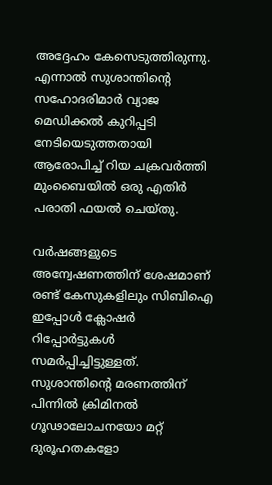അദ്ദേഹം കേസെടുത്തിരുന്നു. എന്നാൽ സുശാന്തിന്റെ സഹോദരിമാർ വ്യാജ മെഡിക്കൽ കുറിപ്പടി നേടിയെടുത്തതായി ആരോപിച്ച് റിയ ചക്രവർത്തി മുംബൈയിൽ ഒരു എതിർ പരാതി ഫയൽ ചെയ്തു.

വർഷങ്ങളുടെ അന്വേഷണത്തിന് ശേഷമാണ് രണ്ട് കേസുകളിലും സിബിഐ ഇപ്പോൾ ക്ലോഷർ റിപ്പോർട്ടുകൾ സമർപ്പിച്ചിട്ടുള്ളത്. സുശാന്തിന്റെ മരണത്തിന് പിന്നിൽ ക്രിമിനൽ ഗൂഢാലോചനയോ മറ്റ് ദുരൂഹതകളോ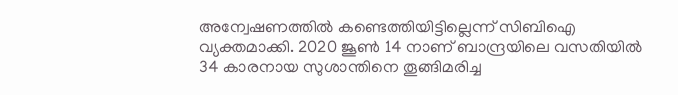അന്വേഷണത്തിൽ കണ്ടെത്തിയിട്ടില്ലെന്ന് സിബിഐ വ്യക്തമാക്കി. 2020 ജൂൺ 14 നാണ് ബാന്ദ്രയിലെ വസതിയിൽ 34 കാരനായ സുശാന്തിനെ തൂങ്ങിമരിച്ച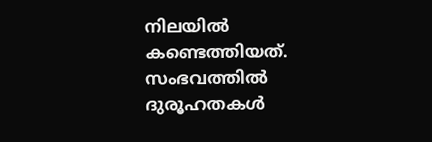നിലയിൽ കണ്ടെത്തിയത്. സംഭവത്തിൽ ദുരൂഹതകൾ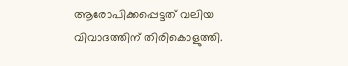ആരോപിക്കപ്പെട്ടത് വലിയ വിവാദത്തിന് തിരികൊളുത്തി.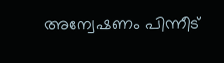അന്വേഷണം പിന്നീട്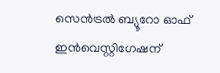സെൻട്രൽ ബ്യൂറോ ഓഫ് ഇൻവെസ്റ്റിഗേഷന്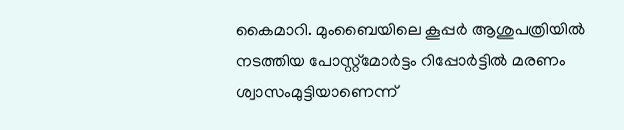കൈമാറി. മുംബൈയിലെ കൂപ്പർ ആശുപത്രിയിൽ നടത്തിയ പോസ്റ്റ്‌മോർട്ടം റിപ്പോർട്ടിൽ മരണം ശ്വാസംമുട്ടിയാണെന്ന്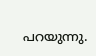പറയുന്നു.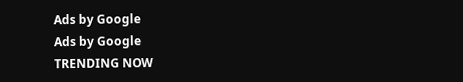Ads by Google
Ads by Google
TRENDING NOW